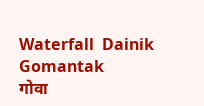Waterfall  Dainik Gomantak
गोवा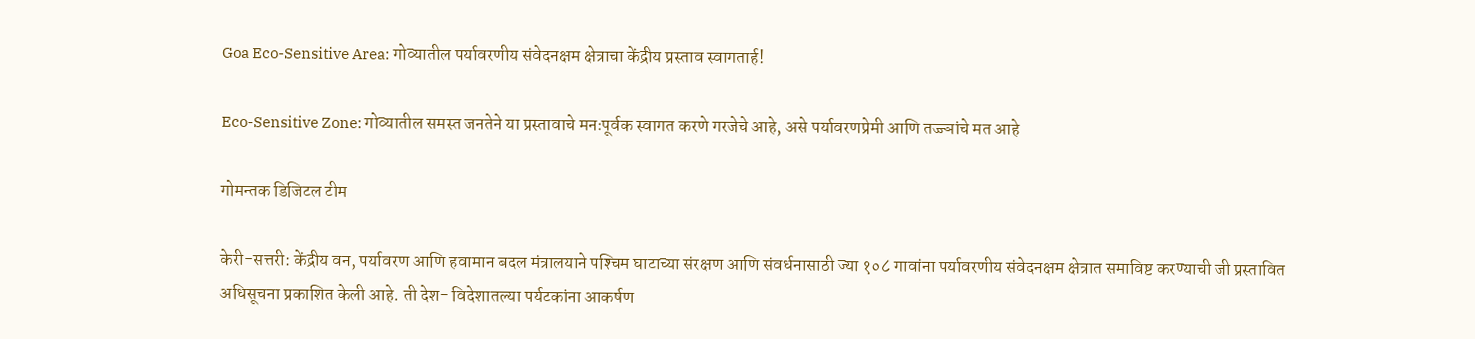Goa Eco-Sensitive Area: गोव्यातील पर्यावरणीय संवेदनक्षम क्षेत्राचा केंद्रीय प्रस्ताव स्वागतार्ह!

Eco-Sensitive Zone: गोव्यातील समस्त जनतेने या प्रस्तावाचे मनःपूर्वक स्वागत करणे गरजेचे आहे, असे पर्यावरणप्रेमी आणि तज्ज्ञांचे मत आहे

गोमन्तक डिजिटल टीम

केरी-सत्तरी: केंद्रीय वन, पर्यावरण आणि हवामान बदल मंत्रालयाने पश्‍चिम घाटाच्या संरक्षण आणि संवर्धनासाठी ज्या १०८ गावांना पर्यावरणीय संवेदनक्षम क्षेत्रात समाविष्ट करण्याची जी प्रस्तावित अधिसूचना प्रकाशित केली आहे. ती देश- विदेशातल्या पर्यटकांना आकर्षण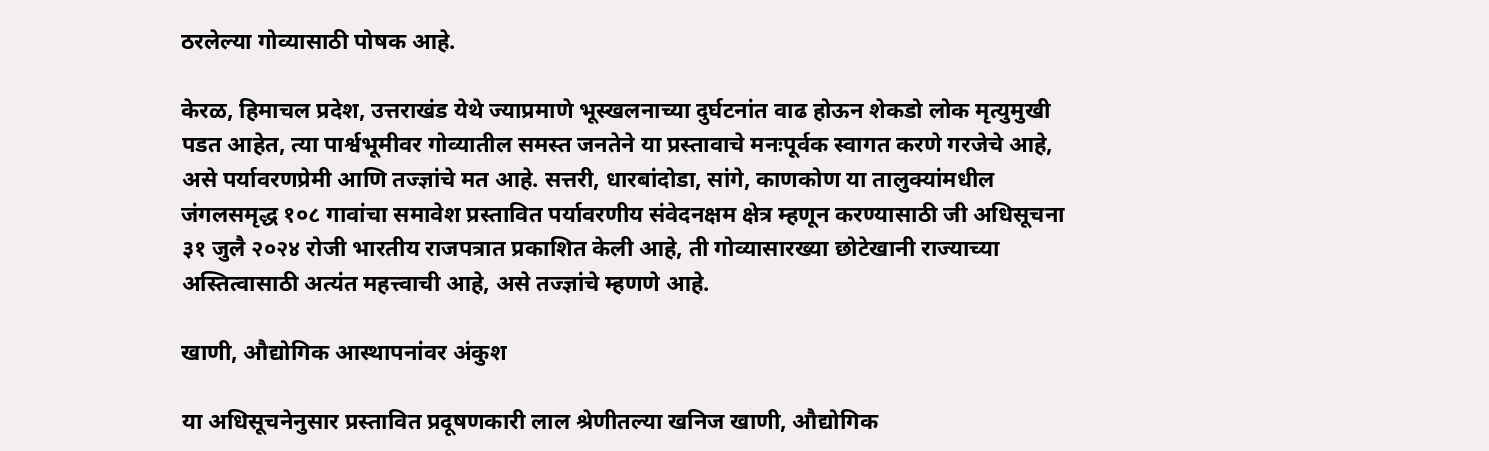ठरलेल्या गोव्यासाठी पोषक आहे.

केरळ, हिमाचल प्रदेश, उत्तराखंड येथे ज्याप्रमाणे भूस्खलनाच्या दुर्घटनांत वाढ होऊन शेकडो लोक मृत्युमुखी पडत आहेत, त्या पार्श्वभूमीवर गोव्यातील समस्त जनतेने या प्रस्तावाचे मनःपूर्वक स्वागत करणे गरजेचे आहे, असे पर्यावरणप्रेमी आणि तज्ज्ञांचे मत आहे. सत्तरी, धारबांदोडा, सांगे, काणकोण या तालुक्यांमधील जंगलसमृद्ध १०८ गावांचा समावेश प्रस्तावित पर्यावरणीय संवेदनक्षम क्षेत्र म्हणून करण्यासाठी जी अधिसूचना ३१ जुलै २०२४ रोजी भारतीय राजपत्रात प्रकाशित केली आहे, ती गोव्यासारख्या छोटेखानी राज्याच्या अस्तित्वासाठी अत्यंत महत्त्वाची आहे, असे तज्ज्ञांचे म्हणणे आहे.

खाणी, औद्योगिक आस्थापनांवर अंकुश

या अधिसूचनेनुसार प्रस्तावित प्रदूषणकारी लाल श्रेणीतल्या खनिज खाणी, औद्योगिक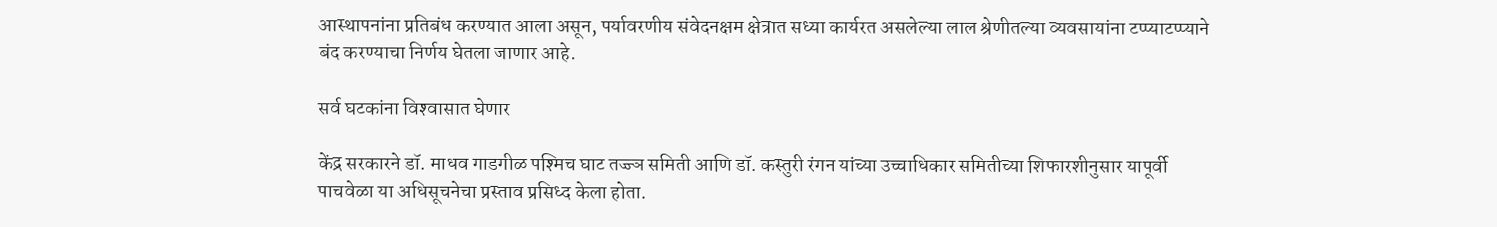आस्थापनांना प्रतिबंध करण्यात आला असून, पर्यावरणीय संवेदनक्षम क्षेत्रात सध्या कार्यरत असलेल्या लाल श्रेणीतल्या व्यवसायांना टप्प्याटप्प्याने बंद करण्याचा निर्णय घेतला जाणार आहे.

सर्व घटकांना विश्‍वासात घेणार

केंद्र सरकारने डॉ. माधव गाडगीळ पश्‍मिच घाट तज्ज्ञ समिती आणि डॉ. कस्तुरी रंगन यांच्या उच्चाधिकार समितीच्या शिफारशीनुसार यापूर्वी पाचवेळा या अधिसूचनेचा प्रस्ताव प्रसिध्द केला होता.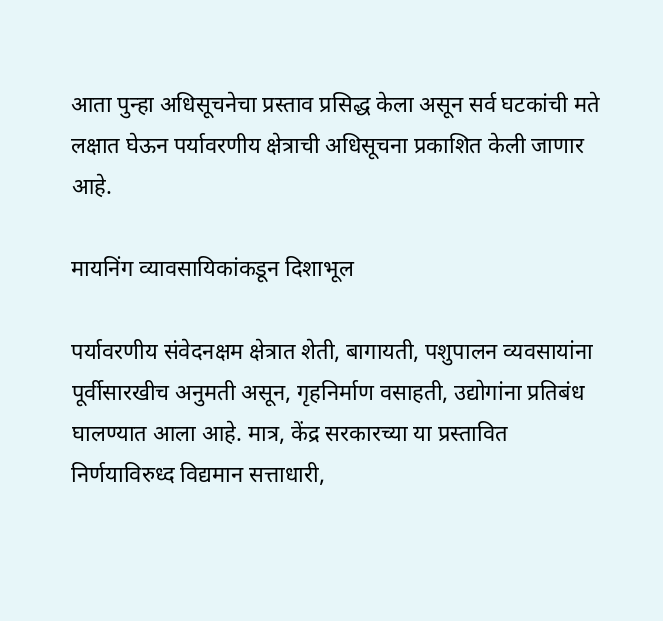आता पुन्हा अधिसूचनेचा प्रस्ताव प्रसिद्ध केला असून सर्व घटकांची मते लक्षात घेऊन पर्यावरणीय क्षेत्राची अधिसूचना प्रकाशित केली जाणार आहे.

मायनिंग व्यावसायिकांकडून दिशाभूल

पर्यावरणीय संवेदनक्षम क्षेत्रात शेती, बागायती, पशुपालन व्यवसायांना पूर्वीसारखीच अनुमती असून, गृहनिर्माण वसाहती, उद्योगांना प्रतिबंध घालण्यात आला आहे. मात्र, केंद्र सरकारच्या या प्रस्तावित निर्णयाविरुध्द विद्यमान सत्ताधारी,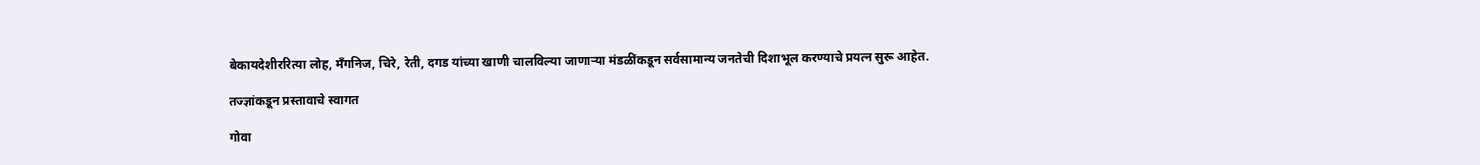बेकायदेशीररित्या लोह, मँगनिज, चिरे, रेती, दगड यांच्या खाणी चालविल्या जाणाऱ्या मंडळींकडून सर्वसामान्य जनतेची दिशाभूल करण्याचे प्रयत्न सुरू आहेत.

तज्ज्ञांकडून प्रस्तावाचे स्वागत

गोवा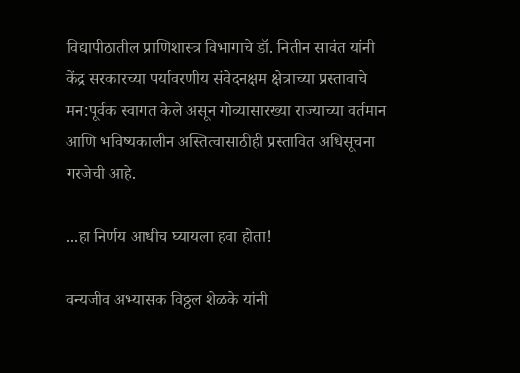विद्यापीठातील प्राणिशास्त्र विभागाचे डॉ. नितीन सावंत यांनी केंद्र सरकारच्या पर्यावरणीय संवेदनक्षम क्षेत्राच्या प्रस्तावाचे मन:पूर्वक स्वागत केले असून गोव्यासारख्या राज्याच्या वर्तमान आणि भविष्यकालीन अस्तित्वासाठीही प्रस्तावित अधिसूचना गरजेची आहे.

...हा निर्णय आधीच घ्यायला हवा होता!

वन्यजीव अभ्यासक विठ्ठल शेळके यांनी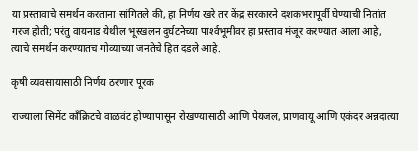या प्रस्तावाचे समर्थन करताना सांगितले की, हा निर्णय खरे तर केंद्र सरकारने दशकभरापूर्वी घेण्याची नितांत गरज होती; परंतु वायनाड येथील भूस्खलन दुर्घटनेच्या पार्श्‍वभूमीवर हा प्रस्ताव मंजूर करण्यात आला आहे, त्याचे समर्थन करण्यातच गोव्याच्या जनतेचे हित दडले आहे.

कृषी व्यवसायासाठी निर्णय ठरणार पूरक

राज्याला सिमेंट कॉंक्रिटचे वाळवंट होण्यापासून रोखण्यासाठी आणि पेयजल, प्राणवायू आणि एकंदर अन्नदात्या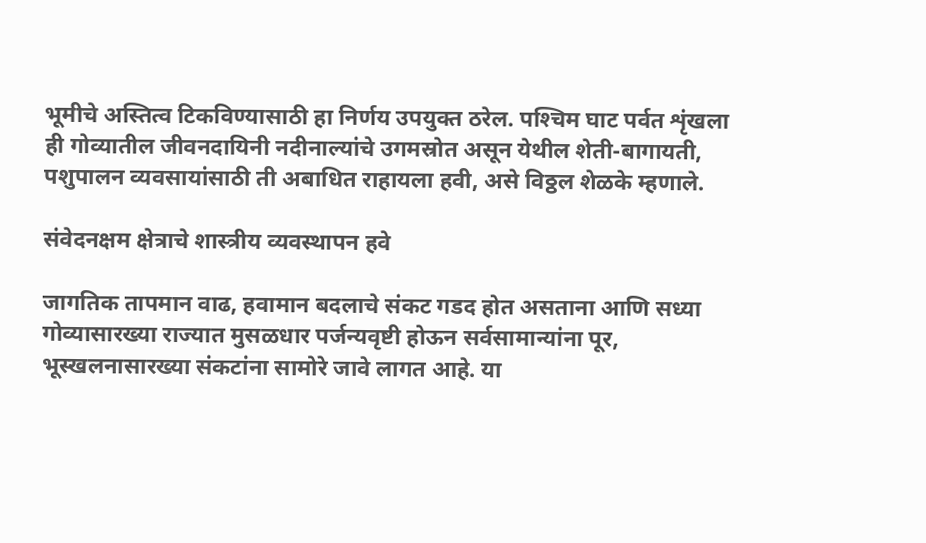भूमीचे अस्तित्व टिकविण्यासाठी हा निर्णय उपयुक्त ठरेल. पश्‍चिम घाट पर्वत शृंखला ही गोव्यातील जीवनदायिनी नदीनाल्यांचे उगमस्रोत असून येथील शेती-बागायती, पशुपालन व्यवसायांसाठी ती अबाधित राहायला हवी, असे विठ्ठल शेळके म्हणाले.

संवेदनक्षम क्षेत्राचे शास्त्रीय व्यवस्थापन हवे

जागतिक तापमान वाढ, हवामान बदलाचे संकट गडद होत असताना आणि सध्या गोव्यासारख्या राज्यात मुसळधार पर्जन्यवृष्टी होऊन सर्वसामान्यांना पूर, भूस्खलनासारख्या संकटांना सामोरे जावे लागत आहे. या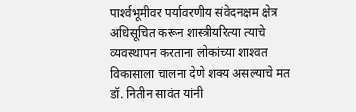पार्श्‍वभूमीवर पर्यावरणीय संवेदनक्षम क्षेत्र अधिसूचित करून शास्त्रीयरित्या त्याचे व्यवस्थापन करताना लोकांच्या शाश्‍वत विकासाला चालना देणे शक्य असल्याचे मत डॉ. नितीन सावंत यांनी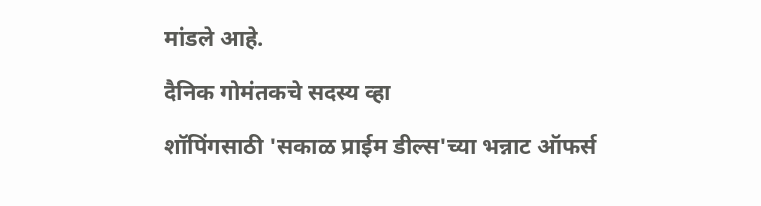मांडले आहे.

दैनिक गोमंतकचे सदस्य व्हा

शॉपिंगसाठी 'सकाळ प्राईम डील्स'च्या भन्नाट ऑफर्स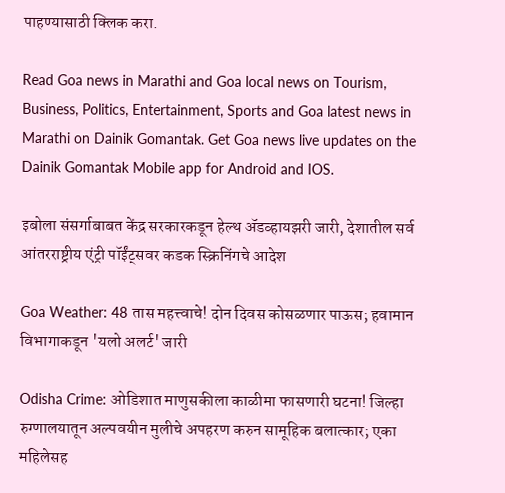पाहण्यासाठी क्लिक करा.

Read Goa news in Marathi and Goa local news on Tourism, Business, Politics, Entertainment, Sports and Goa latest news in Marathi on Dainik Gomantak. Get Goa news live updates on the Dainik Gomantak Mobile app for Android and IOS.

इबोला संसर्गाबाबत केंद्र सरकारकडून हेल्थ ॲडव्हायझरी जारी, देशातील सर्व आंतरराष्ट्रीय एंट्री पॉईंट्सवर कडक स्क्रिनिंगचे आदेश

Goa Weather: 48 तास महत्त्वाचे! दोन दिवस कोसळणार पाऊस; हवामान विभागाकडून 'यलो अलर्ट' जारी

Odisha Crime: ओडिशात माणुसकीला काळीमा फासणारी घटना! जिल्हा रुग्णालयातून अल्पवयीन मुलीचे अपहरण करुन सामूहिक बलात्कार; एका महिलेसह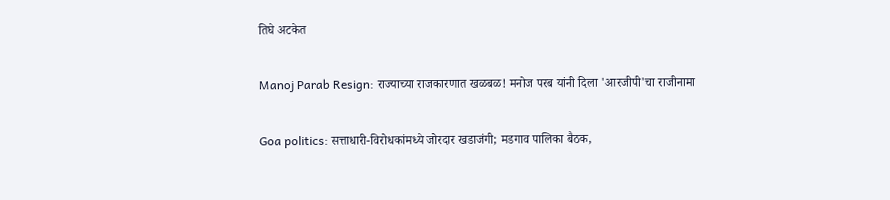तिघे अटकेत

Manoj Parab Resign: राज्याच्या राजकारणात खळबळ! मनोज परब यांनी दिला 'आरजीपी'चा राजीनामा

Goa politics: सत्ताधारी-विरोधकांमध्ये जोरदार खडाजंगी; मडगाव पालिका बैठक,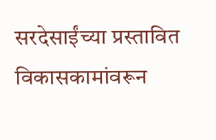सरदेसाईंच्या प्रस्तावित विकासकामांवरून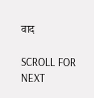वाद

SCROLL FOR NEXT